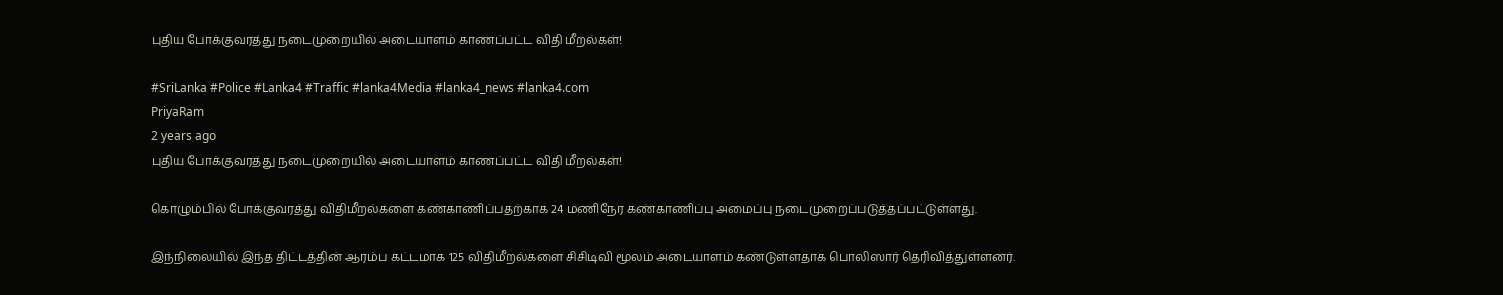புதிய போக்குவரத்து நடைமுறையில் அடையாளம் காணப்பட்ட விதி மீறல்கள்!

#SriLanka #Police #Lanka4 #Traffic #lanka4Media #lanka4_news #lanka4.com
PriyaRam
2 years ago
புதிய போக்குவரத்து நடைமுறையில் அடையாளம் காணப்பட்ட விதி மீறல்கள்!

கொழும்பில் போக்குவரத்து விதிமீறல்களை கண்காணிப்பதற்காக 24 மணிநேர கண்காணிப்பு அமைப்பு நடைமுறைப்படுத்தப்பட்டுள்ளது.

இந்நிலையில் இந்த திட்டத்தின் ஆரம்ப கட்டமாக 125 விதிமீறல்களை சிசிடிவி மூலம் அடையாளம் கண்டுள்ளதாக பொலிஸார் தெரிவித்துள்ளனர்.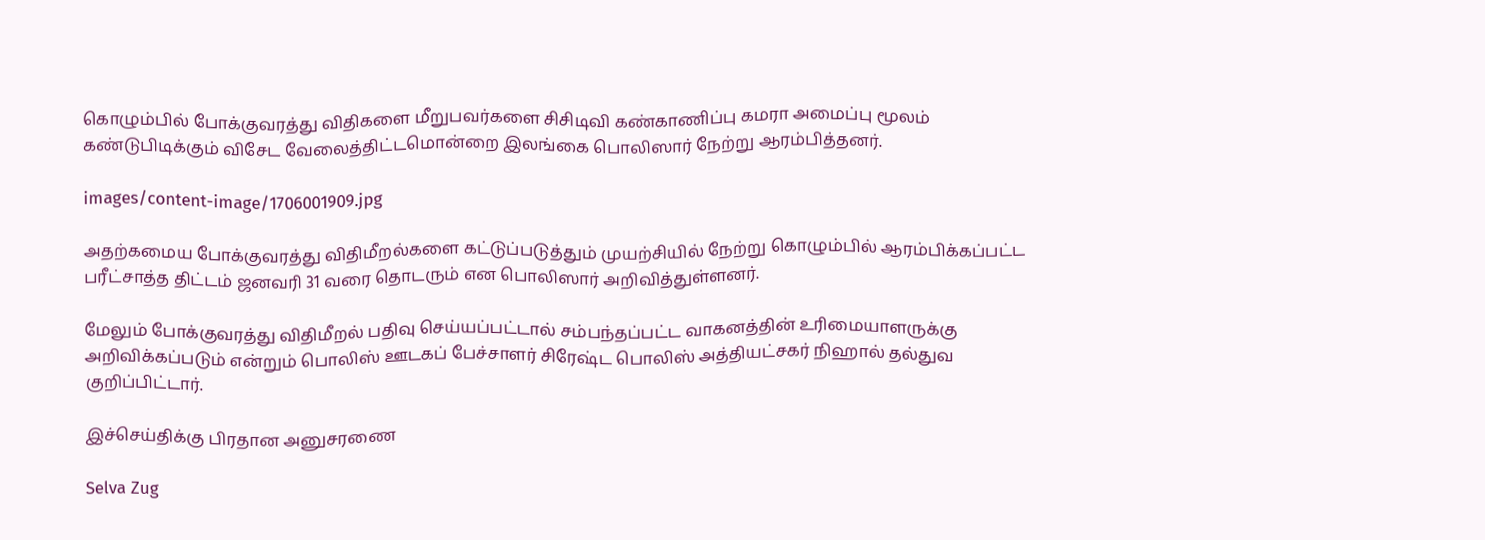கொழும்பில் போக்குவரத்து விதிகளை மீறுபவர்களை சிசிடிவி கண்காணிப்பு கமரா அமைப்பு மூலம் கண்டுபிடிக்கும் விசேட வேலைத்திட்டமொன்றை இலங்கை பொலிஸார் நேற்று ஆரம்பித்தனர்.

images/content-image/1706001909.jpg

அதற்கமைய போக்குவரத்து விதிமீறல்களை கட்டுப்படுத்தும் முயற்சியில் நேற்று கொழும்பில் ஆரம்பிக்கப்பட்ட பரீட்சாத்த திட்டம் ஜனவரி 31 வரை தொடரும் என பொலிஸார் அறிவித்துள்ளனர்.

மேலும் போக்குவரத்து விதிமீறல் பதிவு செய்யப்பட்டால் சம்பந்தப்பட்ட வாகனத்தின் உரிமையாளருக்கு அறிவிக்கப்படும் என்றும் பொலிஸ் ஊடகப் பேச்சாளர் சிரேஷ்ட பொலிஸ் அத்தியட்சகர் நிஹால் தல்துவ குறிப்பிட்டார்.

இச்செய்திக்கு பிரதான அனுசரணை

Selva Zug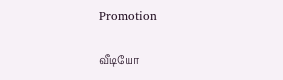Promotion

வீடியோ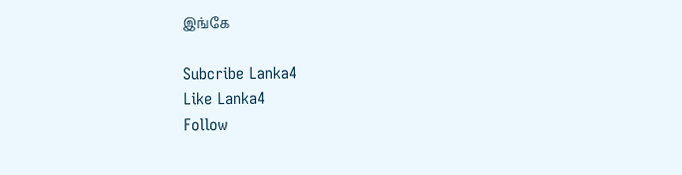இங்கே

Subcribe Lanka4
Like Lanka4
Follow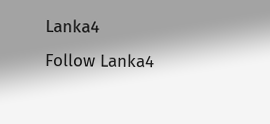Lanka4
Follow Lanka4